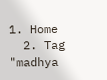1. Home
  2. Tag "madhya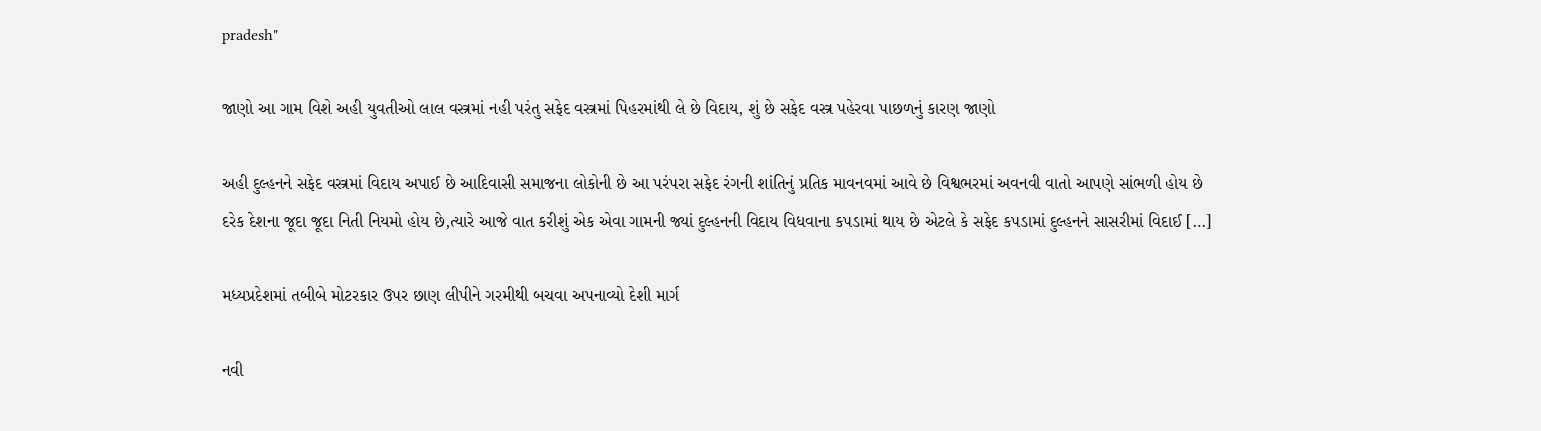pradesh"

જાણો આ ગામ વિશે અહી યુવતીઓ લાલ વસ્ત્રમાં નહી પરંતુ સફેદ વસ્ત્રમાં પિહરમાંથી લે છે વિદાય, શું છે સફેદ વસ્ત્ર પહેરવા પાછળનું કારણ જાણો

અહી દુલ્હનને સફેદ વસ્ત્રમાં વિદાય અપાઈ છે આદિવાસી સમાજના લોકોની છે આ પરંપરા સફેદ રંગની શાંતિનું પ્રતિક માવનવમાં આવે છે વિશ્વભરમાં અવનવી વાતો આપણે સાંભળી હોય છે દરેક દેશના જૂદા જૂદા નિતી નિયમો હોય છે,ત્યારે આજે વાત કરીશું એક એવા ગામની જ્યાં દુલ્હનની વિદાય વિધવાના કપડામાં થાય છે એટલે કે સફેદ કપડામાં દુલ્હનને સાસરીમાં વિદાઈ […]

મધ્યપ્રદેશમાં તબીબે મોટરકાર ઉપર છાણ લીપીને ગરમીથી બચવા અપનાવ્યો દેશી માર્ગ

નવી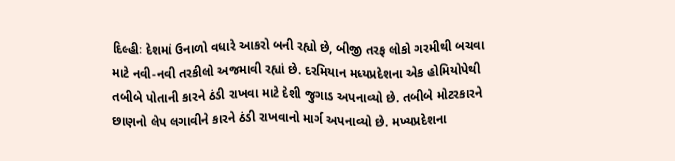દિલ્હીઃ દેશમાં ઉનાળો વધારે આકરો બની રહ્યો છે, બીજી તરફ લોકો ગરમીથી બચવા માટે નવી-નવી તરકીલો અજમાવી રહ્યાં છે. દરમિયાન મધ્યપ્રદેશના એક હોમિયોપેથી તબીબે પોતાની કારને ઠંડી રાખવા માટે દેશી જુગાડ અપનાવ્યો છે. તબીબે મોટરકારને છાણનો લેપ લગાવીને કારને ઠંડી રાખવાનો માર્ગ અપનાવ્યો છે. મખ્યપ્રદેશના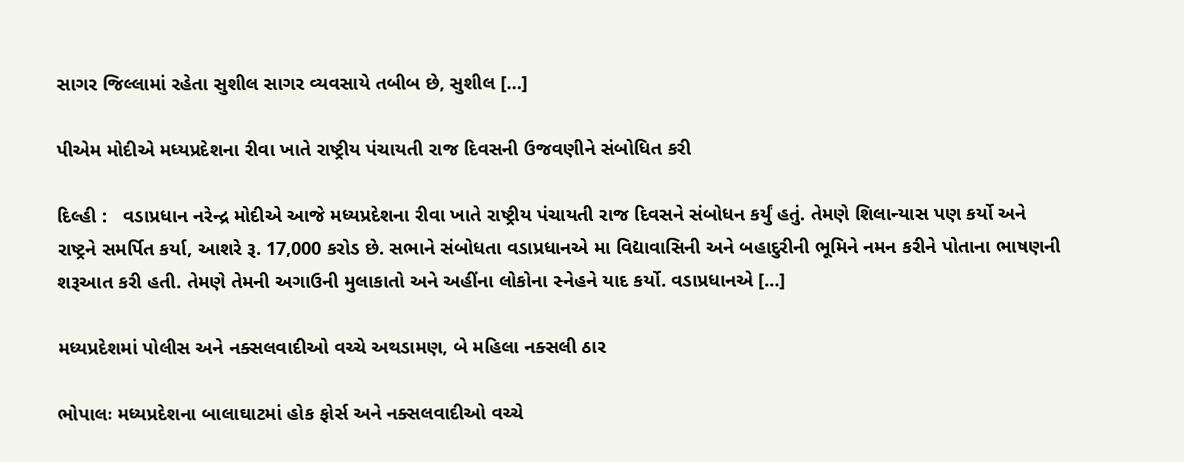સાગર જિલ્લામાં રહેતા સુશીલ સાગર વ્યવસાયે તબીબ છે, સુશીલ […]

પીએમ મોદીએ મધ્યપ્રદેશના રીવા ખાતે રાષ્ટ્રીય પંચાયતી રાજ દિવસની ઉજવણીને સંબોધિત કરી

દિલ્હી :   વડાપ્રધાન નરેન્દ્ર મોદીએ આજે મધ્યપ્રદેશના રીવા ખાતે રાષ્ટ્રીય પંચાયતી રાજ દિવસને સંબોધન કર્યું હતું. તેમણે શિલાન્યાસ પણ કર્યો અને રાષ્ટ્રને સમર્પિત કર્યા, આશરે રૂ. 17,000 કરોડ છે. સભાને સંબોધતા વડાપ્રધાનએ મા વિદ્યાવાસિની અને બહાદુરીની ભૂમિને નમન કરીને પોતાના ભાષણની શરૂઆત કરી હતી. તેમણે તેમની અગાઉની મુલાકાતો અને અહીંના લોકોના સ્નેહને યાદ કર્યો. વડાપ્રધાનએ […]

મધ્યપ્રદેશમાં પોલીસ અને નક્સલવાદીઓ વચ્ચે અથડામણ, બે મહિલા નક્સલી ઠાર

ભોપાલઃ મધ્યપ્રદેશના બાલાઘાટમાં હોક ફોર્સ અને નક્સલવાદીઓ વચ્ચે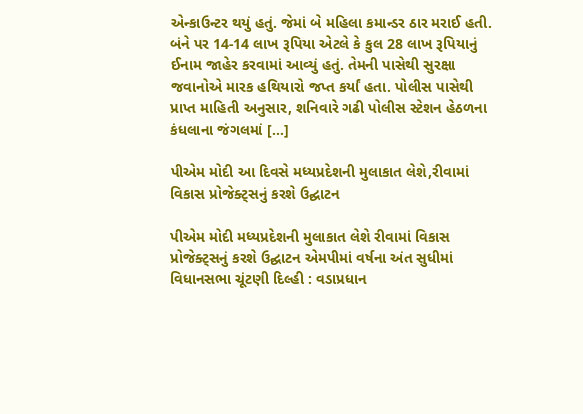એન્કાઉન્ટર થયું હતું. જેમાં બે મહિલા કમાન્ડર ઠાર મરાઈ હતી. બંને પર 14-14 લાખ રૂપિયા એટલે કે કુલ 28 લાખ રૂપિયાનું ઈનામ જાહેર કરવામાં આવ્યું હતું. તેમની પાસેથી સુરક્ષા જવાનોએ મારક હથિયારો જપ્ત કર્યાં હતા. પોલીસ પાસેથી પ્રાપ્ત માહિતી અનુસાર, શનિવારે ગઢી પોલીસ સ્ટેશન હેઠળના કંધલાના જંગલમાં […]

પીએમ મોદી આ દિવસે મધ્યપ્રદેશની મુલાકાત લેશે,રીવામાં વિકાસ પ્રોજેક્ટ્સનું કરશે ઉદ્ઘાટન

પીએમ મોદી મધ્યપ્રદેશની મુલાકાત લેશે રીવામાં વિકાસ પ્રોજેક્ટ્સનું કરશે ઉદ્ઘાટન એમપીમાં વર્ષના અંત સુધીમાં વિધાનસભા ચૂંટણી દિલ્હી : વડાપ્રધાન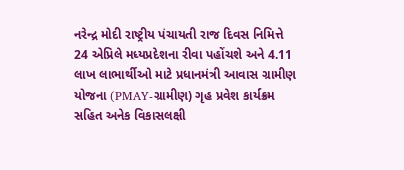નરેન્દ્ર મોદી રાષ્ટ્રીય પંચાયતી રાજ દિવસ નિમિત્તે 24 એપ્રિલે મધ્યપ્રદેશના રીવા પહોંચશે અને 4.11 લાખ લાભાર્થીઓ માટે પ્રધાનમંત્રી આવાસ ગ્રામીણ યોજના (PMAY-ગ્રામીણ) ગૃહ પ્રવેશ કાર્યક્રમ સહિત અનેક વિકાસલક્ષી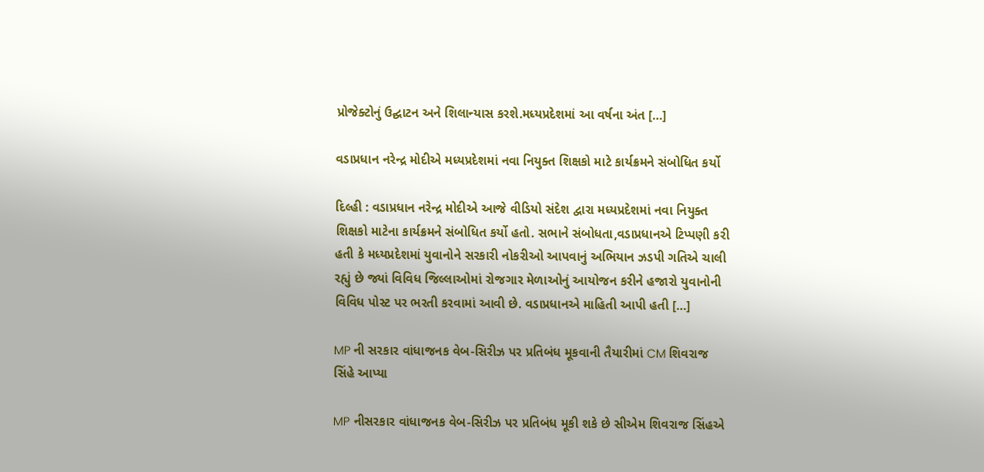પ્રોજેક્ટોનું ઉદ્ઘાટન અને શિલાન્યાસ કરશે.મધ્યપ્રદેશમાં આ વર્ષના અંત […]

વડાપ્રધાન નરેન્દ્ર મોદીએ મધ્યપ્રદેશમાં નવા નિયુક્ત શિક્ષકો માટે કાર્યક્રમને સંબોધિત કર્યો

દિલ્હી : વડાપ્રધાન નરેન્દ્ર મોદીએ આજે વીડિયો સંદેશ દ્વારા મધ્યપ્રદેશમાં નવા નિયુક્ત શિક્ષકો માટેના કાર્યક્રમને સંબોધિત કર્યો હતો. સભાને સંબોધતા,વડાપ્રધાનએ ટિપ્પણી કરી હતી કે મધ્યપ્રદેશમાં યુવાનોને સરકારી નોકરીઓ આપવાનું અભિયાન ઝડપી ગતિએ ચાલી રહ્યું છે જ્યાં વિવિધ જિલ્લાઓમાં રોજગાર મેળાઓનું આયોજન કરીને હજારો યુવાનોની વિવિધ પોસ્ટ પર ભરતી કરવામાં આવી છે. વડાપ્રધાનએ માહિતી આપી હતી […]

MP ની સરકાર વાંધાજનક વેબ-સિરીઝ પર પ્રતિબંધ મૂકવાની તૈયારીમાં CM શિવરાજ સિંહે આપ્યા

MP નીસરકાર વાંધાજનક વેબ-સિરીઝ પર પ્રતિબંધ મૂકી શકે છે સીએમ શિવરાજ સિંહએ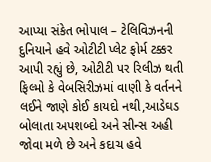આપ્યા સંકેત ભોપાલ – ટેલિવિઝનની દુનિયાને હવે ઓટીટી પ્લેટ ફોર્મ ટક્કર આપી રહ્યું છે, ઓટીટી પર રિલીઝ થતી ફિલ્મો કે વેબસિરીઝમાં વાણી કે વર્તનને લઈને જાણે કોઈ કાયદો નથી,આડેઘડ બોલાતા અપશબ્દો અને સીન્સ અહી જોવા મળે છે અને કદાચ હવે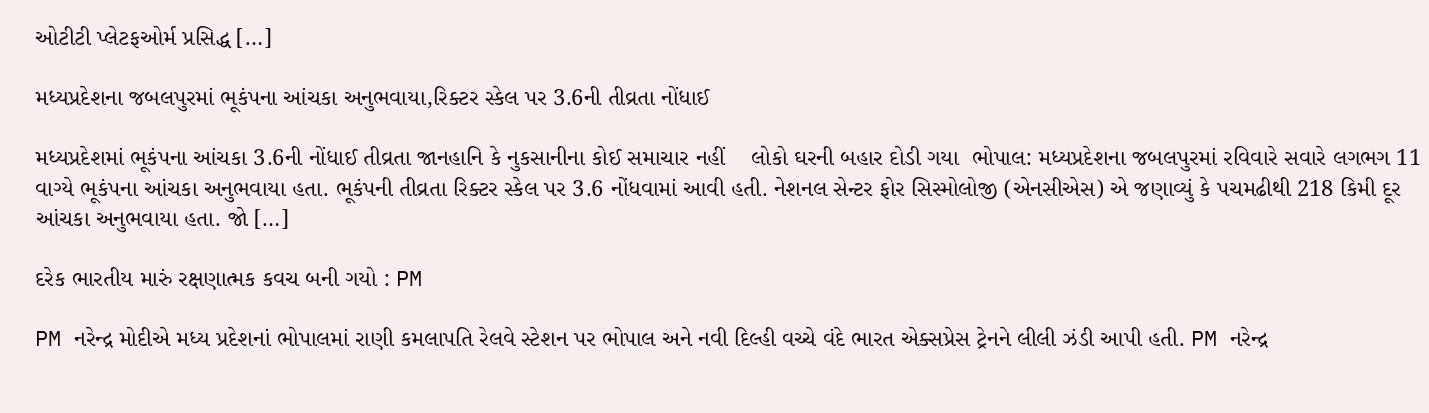ઓટીટી પ્લેટફઓર્મ પ્રસિદ્ધ […]

મધ્યપ્રદેશના જબલપુરમાં ભૂકંપના આંચકા અનુભવાયા,રિક્ટર સ્કેલ પર 3.6ની તીવ્રતા નોંધાઈ

મધ્યપ્રદેશમાં ભૂકંપના આંચકા 3.6ની નોંધાઈ તીવ્રતા જાનહાનિ કે નુકસાનીના કોઈ સમાચાર નહીં    લોકો ઘરની બહાર દોડી ગયા  ભોપાલ: મધ્યપ્રદેશના જબલપુરમાં રવિવારે સવારે લગભગ 11 વાગ્યે ભૂકંપના આંચકા અનુભવાયા હતા. ભૂકંપની તીવ્રતા રિક્ટર સ્કેલ પર 3.6 નોંધવામાં આવી હતી. નેશનલ સેન્ટર ફોર સિસ્મોલોજી (એનસીએસ) એ જણાવ્યું કે પચમઢીથી 218 કિમી દૂર આંચકા અનુભવાયા હતા. જો […]

દરેક ભારતીય મારું રક્ષણાત્મક કવચ બની ગયો : PM

PM નરેન્દ્ર મોદીએ મધ્ય પ્રદેશનાં ભોપાલમાં રાણી કમલાપતિ રેલવે સ્ટેશન પર ભોપાલ અને નવી દિલ્હી વચ્ચે વંદે ભારત એક્સપ્રેસ ટ્રેનને લીલી ઝંડી આપી હતી. PM નરેન્દ્ર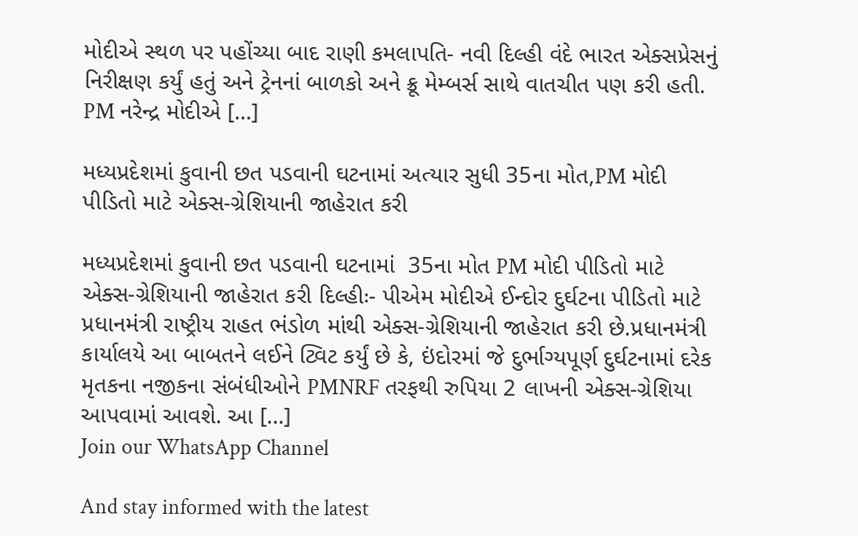મોદીએ સ્થળ પર પહોંચ્યા બાદ રાણી કમલાપતિ- નવી દિલ્હી વંદે ભારત એક્સપ્રેસનું નિરીક્ષણ કર્યું હતું અને ટ્રેનનાં બાળકો અને ક્રૂ મેમ્બર્સ સાથે વાતચીત પણ કરી હતી. PM નરેન્દ્ર મોદીએ […]

મધ્યપ્રદેશમાં કુવાની છત પડવાની ઘટનામાં અત્યાર સુધી 35ના મોત,PM મોદી પીડિતો માટે એક્સ-ગ્રેશિયાની જાહેરાત કરી

મધ્યપ્રદેશમાં કુવાની છત પડવાની ઘટનામાં  35ના મોત PM મોદી પીડિતો માટે એક્સ-ગ્રેશિયાની જાહેરાત કરી દિલ્હીઃ- પીએમ મોદીએ ઈન્દોર દુર્ઘટના પીડિતો માટે પ્રધાનમંત્રી રાષ્ટ્રીય રાહત ભંડોળ માંથી એક્સ-ગ્રેશિયાની જાહેરાત કરી છે.પ્રધાનમંત્રી કાર્યાલયે આ બાબતને લઈને ટ્વિટ કર્યું છે કે, ઇંદોરમાં જે દુર્ભાગ્યપૂર્ણ દુર્ઘટનામાં દરેક મૃતકના નજીકના સંબંધીઓને PMNRF તરફથી રુપિયા 2 લાખની એક્સ-ગ્રેશિયા આપવામાં આવશે. આ […]
Join our WhatsApp Channel

And stay informed with the latest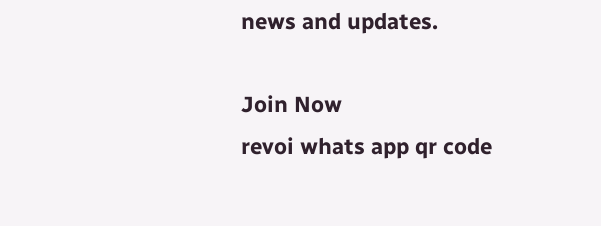news and updates.

Join Now
revoi whats app qr code